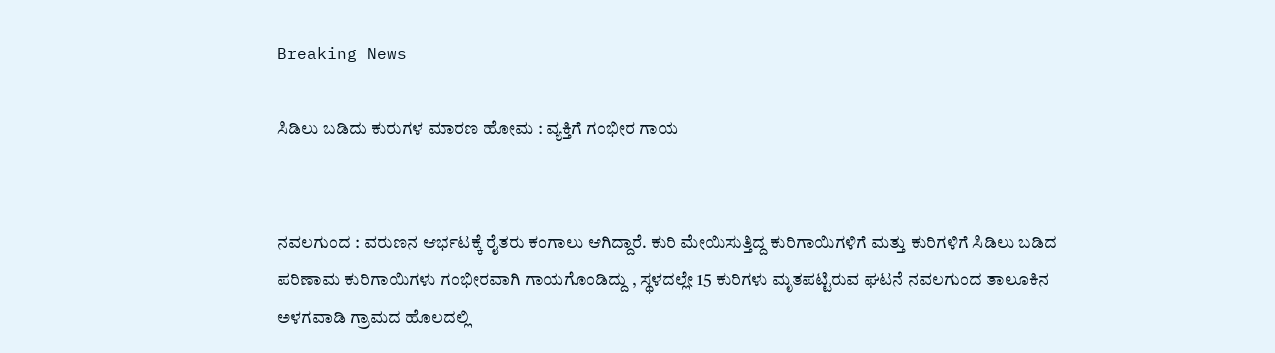Breaking News

ಸಿಡಿಲು ಬಡಿದು ಕುರುಗಳ ಮಾರಣ ಹೋಮ : ವ್ಯಕ್ತಿಗೆ ಗಂಭೀರ ಗಾಯ


ನವಲಗುಂದ : ವರುಣನ ಆರ್ಭಟಕ್ಕೆ ರೈತರು ಕಂಗಾಲು ಆಗಿದ್ದಾರೆ. ಕುರಿ ಮೇಯಿಸುತ್ತಿದ್ದ ಕುರಿಗಾಯಿಗಳಿಗೆ ಮತ್ತು ಕುರಿಗಳಿಗೆ ಸಿಡಿಲು ಬಡಿದ ಪರಿಣಾಮ ಕುರಿಗಾಯಿಗಳು ಗಂಭೀರವಾಗಿ ಗಾಯಗೊಂಡಿದ್ದು , ಸ್ಥಳದಲ್ಲೇ 15 ಕುರಿಗಳು ಮೃತಪಟ್ಟಿರುವ ಘಟನೆ ನವಲಗುಂದ ತಾಲೂಕಿನ ಅಳಗವಾಡಿ ಗ್ರಾಮದ ಹೊಲದಲ್ಲಿ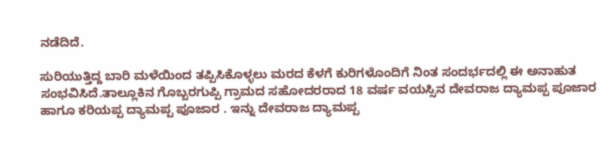ನಡೆದಿದೆ.

ಸುರಿಯುತ್ತಿದ್ದ ಬಾರಿ ಮಳೆಯಿಂದ ತಪ್ಪಿಸಿಕೊಳ್ಳಲು ಮರದ ಕೆಳಗೆ ಕುರಿಗಳೊಂದಿಗೆ ನಿಂತ ಸಂದರ್ಭದಲ್ಲಿ ಈ ಅನಾಹುತ ಸಂಭವಿಸಿದೆ.ತಾಲ್ಲೂಕಿನ ಗೊಬ್ಬರಗುಪ್ಪಿ ಗ್ರಾಮದ ಸಹೋದರರಾದ 18 ವರ್ಷ ವಯಸ್ಸಿನ ದೇವರಾಜ ದ್ಯಾಮಪ್ಪ ಪೂಜಾರ ಹಾಗೂ ಕರಿಯಪ್ಪ ದ್ಯಾಮಪ್ಪ ಪೂಜಾರ . ಇನ್ನು ದೇವರಾಜ ದ್ಯಾಮಪ್ಪ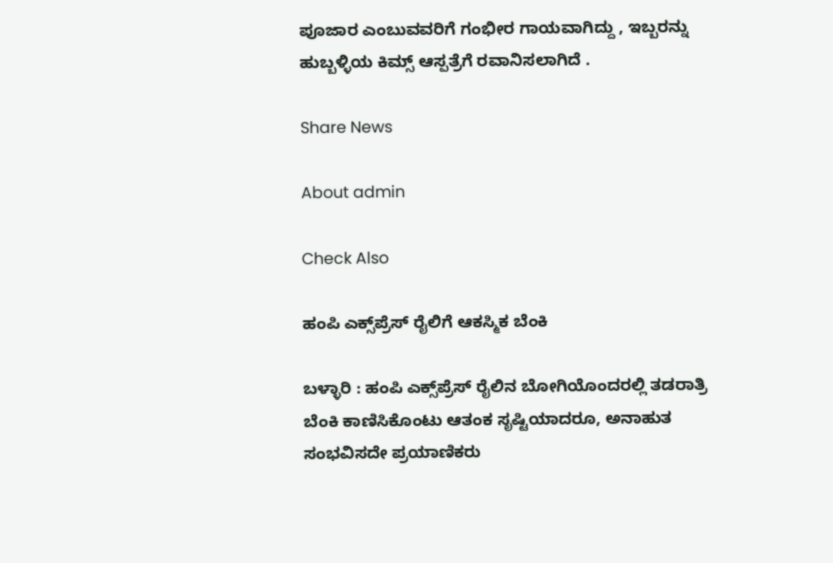ಪೂಜಾರ ಎಂಬುವವರಿಗೆ ಗಂಭೀರ ಗಾಯವಾಗಿದ್ದು , ಇಬ್ಬರನ್ನು ಹುಬ್ಬಳ್ಳಿಯ ಕಿಮ್ಸ್ ಆಸ್ಪತ್ರೆಗೆ ರವಾನಿಸಲಾಗಿದೆ .

Share News

About admin

Check Also

ಹಂಪಿ ಎಕ್ಸ್‌ಪ್ರೆಸ್ ರೈಲಿಗೆ ಆಕಸ್ಮಿಕ ಬೆಂಕಿ

ಬಳ್ಳಾರಿ : ಹಂಪಿ ಎಕ್ಸ್‌ಪ್ರೆಸ್ ರೈಲಿನ ಬೋಗಿಯೊಂದರಲ್ಲಿ ತಡರಾತ್ರಿ ಬೆಂಕಿ ಕಾಣಿಸಿಕೊಂಟು ಆತಂಕ ಸೃಷ್ಟಿಯಾದರೂ, ಅನಾಹುತ ಸಂಭವಿಸದೇ ಪ್ರಯಾಣಿಕರು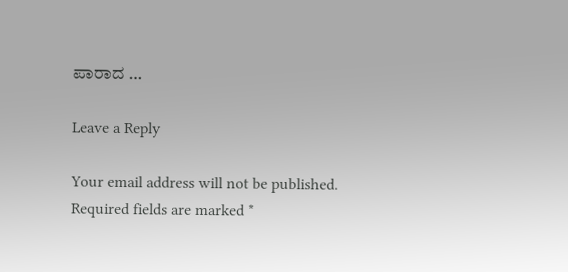ಪಾರಾದ …

Leave a Reply

Your email address will not be published. Required fields are marked *